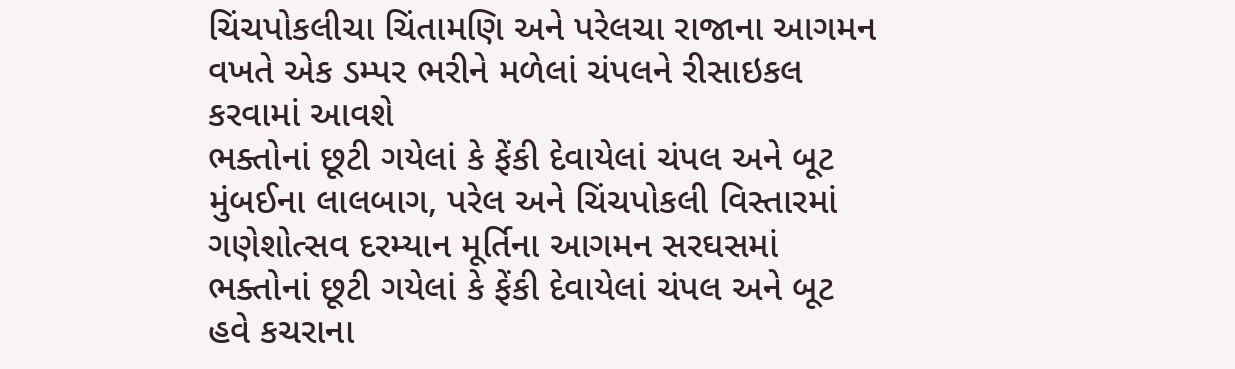ચિંચપોકલીચા ચિંતામણિ અને પરેલચા રાજાના આગમન વખતે એક ડમ્પર ભરીને મળેલાં ચંપલને રીસાઇકલ કરવામાં આવશે
ભક્તોનાં છૂટી ગયેલાં કે ફેંકી દેવાયેલાં ચંપલ અને બૂટ
મુંબઈના લાલબાગ, પરેલ અને ચિંચપોકલી વિસ્તારમાં ગણેશોત્સવ દરમ્યાન મૂર્તિના આગમન સરઘસમાં ભક્તોનાં છૂટી ગયેલાં કે ફેંકી દેવાયેલાં ચંપલ અને બૂટ હવે કચરાના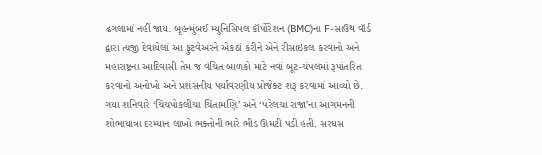ઢગલામાં નહીં જાય. બૃહન્મુંબઈ મ્યુનિસિપલ કૉર્પોરેશન (BMC)ના F-સાઉથ વૉર્ડ દ્વારા ત્યજી દેવાયેલાં આ ફુટવેઅરને એકઠાં કરીને એને રીસાઇકલ કરવાનો અને મહારાષ્ટ્રના આદિવાસી તેમ જ વંચિત બાળકો માટે નવાં બૂટ-ચંપલમાં રૂપાંતરિત કરવાનો અનોખો અને પ્રશંસનીય પર્યાવરણીય પ્રોજેક્ટ શરૂ કરવામાં આવ્યો છે.
ગયા શનિવારે ‘ચિંચપોકલીચા ચિંતામણિ’ અને ‘પરેલચા રાજા’ના આગમનની શોભાયાત્રા દરમ્યાન લાખો ભક્તોની ભારે ભીડ ઊમટી પડી હતી. સરઘસ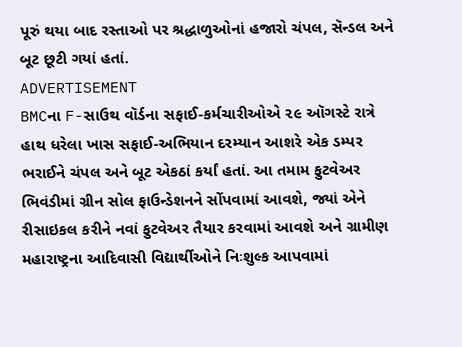પૂરું થયા બાદ રસ્તાઓ પર શ્રદ્ધાળુઓનાં હજારો ચંપલ, સૅન્ડલ અને બૂટ છૂટી ગયાં હતાં.
ADVERTISEMENT
BMCના F-સાઉથ વૉર્ડના સફાઈ-કર્મચારીઓએ ૨૯ ઑગસ્ટે રાત્રે હાથ ધરેલા ખાસ સફાઈ-અભિયાન દરમ્યાન આશરે એક ડમ્પર ભરાઈને ચંપલ અને બૂટ એકઠાં કર્યાં હતાં. આ તમામ ફુટવેઅર ભિવંડીમાં ગ્રીન સોલ ફાઉન્ડેશનને સોંપવામાં આવશે, જ્યાં એને રીસાઇકલ કરીને નવાં ફુટવેઅર તૈયાર કરવામાં આવશે અને ગ્રામીણ મહારાષ્ટ્રના આદિવાસી વિદ્યાર્થીઓને નિઃશુલ્ક આપવામાં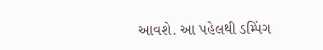આવશે. આ પહેલથી ડમ્પિંગ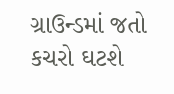ગ્રાઉન્ડમાં જતો કચરો ઘટશે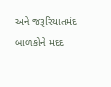અને જરૂરિયાતમંદ બાળકોને મદદ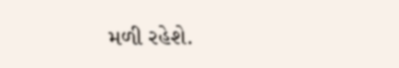મળી રહેશે.